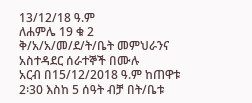13/12/18 ዓ.ም
ለሐምሌ 19 ቁ 2 ቅ/አ/አ/መ/ደ/ት/ቤት መምህራንና አስተዳደር ሰራተኞች በሙሉ
አርብ በ15/12/2018 ዓ.ም ከጠዋቱ 2፡30 እስከ 5 ሰዓት ብቻ በት/ቤቱ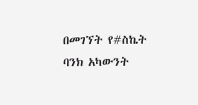በመገኘት የ#ስኬት ባንክ አካውንት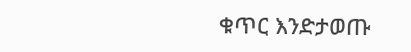ቁጥር እንድታወጡ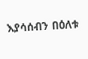እያሳሰብን በዕለቱ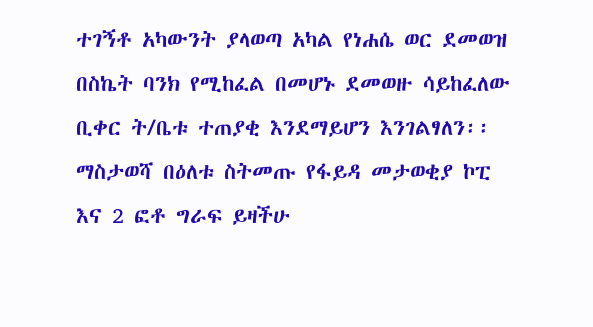ተገኝቶ አካውንት ያላወጣ አካል የነሐሴ ወር ደመወዝ በስኬት ባንክ የሚከፈል በመሆኑ ደመወዙ ሳይከፈለው ቢቀር ት/ቤቱ ተጠያቂ እንደማይሆን እንገልፃለን፡፡
ማስታወሻ በዕለቱ ስትመጡ የፋይዳ መታወቂያ ኮፒ እና 2 ፎቶ ግራፍ ይዛችሁ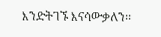እንድትገኙ እናሳውቃለን፡፡